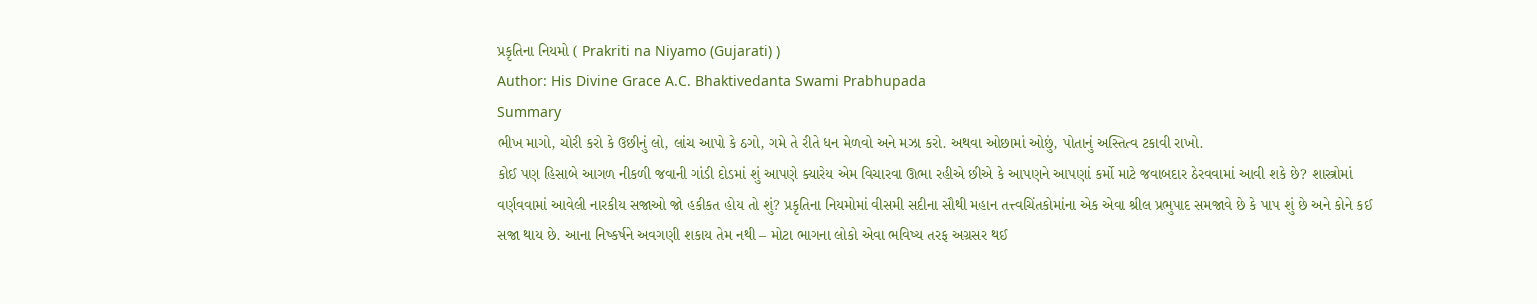પ્રકૃતિના નિયમો ( Prakriti na Niyamo (Gujarati) )
Author: His Divine Grace A.C. Bhaktivedanta Swami Prabhupada
Summary
ભીખ માગો, ચોરી કરો કે ઉછીનું લો, લાંચ આપો કે ઠગો, ગમે તે રીતે ધન મેળવો અને મઝા કરો. અથવા ઓછામાં ઓછું, પોતાનું અસ્તિત્વ ટકાવી રાખો.
કોઈ પણ હિસાબે આગળ નીકળી જવાની ગાંડી દોડમાં શું આપણે ક્યારેય એમ વિચારવા ઊભા રહીએ છીએ કે આપણને આપણાં કર્મો માટે જવાબદાર ઠેરવવામાં આવી શકે છે? શાસ્ત્રોમાં વર્ણવવામાં આવેલી નારકીય સજાઓ જો હકીકત હોય તો શું? પ્રકૃતિના નિયમોમાં વીસમી સદીના સૌથી મહાન તત્ત્વચિંતકોમાંના એક એવા શ્રીલ પ્રભુપાદ સમજાવે છે કે પાપ શું છે અને કોને કઈ સજા થાય છે. આના નિષ્કર્ષને અવગણી શકાય તેમ નથી – મોટા ભાગના લોકો એવા ભવિષ્ય તરફ અગ્રસર થઈ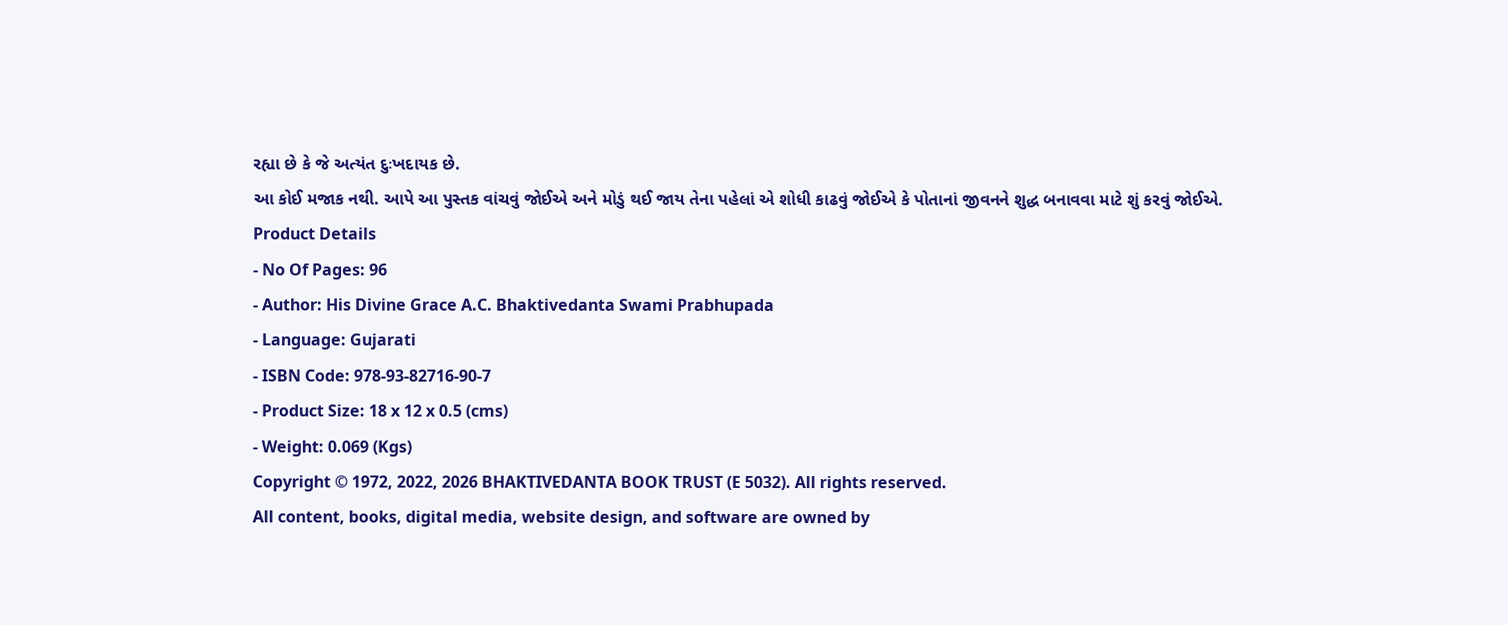રહ્યા છે કે જે અત્યંત દુઃખદાયક છે.
આ કોઈ મજાક નથી. આપે આ પુસ્તક વાંચવું જોઈએ અને મોડું થઈ જાય તેના પહેલાં એ શોધી કાઢવું જોઈએ કે પોતાનાં જીવનને શુદ્ધ બનાવવા માટે શું કરવું જોઈએ.
Product Details
- No Of Pages: 96
- Author: His Divine Grace A.C. Bhaktivedanta Swami Prabhupada
- Language: Gujarati
- ISBN Code: 978-93-82716-90-7
- Product Size: 18 x 12 x 0.5 (cms)
- Weight: 0.069 (Kgs)
Copyright © 1972, 2022, 2026 BHAKTIVEDANTA BOOK TRUST (E 5032). All rights reserved.
All content, books, digital media, website design, and software are owned by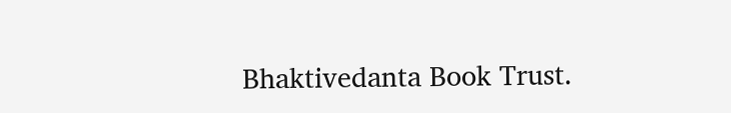Bhaktivedanta Book Trust.